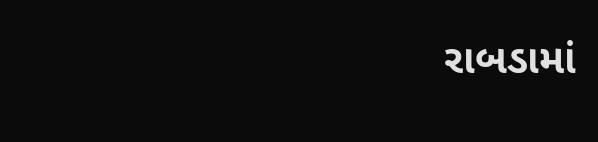રાબડામાં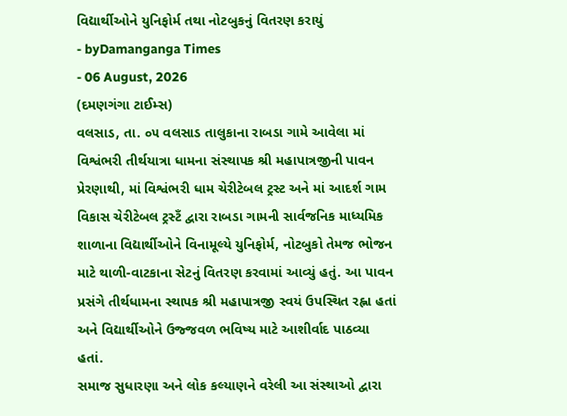વિદ્યાર્થીઓને યુનિફોર્મ તથા નોટબુકનું વિતરણ કરાયું
- byDamanganga Times
- 06 August, 2026
(દમણગંગા ટાઈમ્સ)
વલસાડ, તા. ૦૫ વલસાડ તાલુકાના રાબડા ગામે આવેલા માં વિશ્વંભરી તીર્થયાત્રા ધામના સંસ્થાપક શ્રી મહાપાત્રજીની પાવન પ્રેરણાથી, માં વિશ્વંભરી ધામ ચેરીટેબલ ટ્રસ્ટ અને માં આદર્શ ગામ વિકાસ ચેરીટેબલ ટ્રસ્ટઁ દ્વારા રાબડા ગામની સાર્વજનિક માધ્યમિક શાળાના વિદ્યાર્થીઓને વિનામૂલ્યે યુનિફોર્મ, નોટબુકો તેમજ ભોજન માટે થાળી-વાટકાના સેટનું વિતરણ કરવામાં આવ્યું હતું. આ પાવન પ્રસંગે તીર્થધામના સ્થાપક શ્રી મહાપાત્રજી સ્વયં ઉપસ્થિત રહ્ના હતાં અને વિદ્યાર્થીઓને ઉજ્જવળ ભવિષ્ય માટે આશીર્વાદ પાઠવ્યા હતાં.
સમાજ સુધારણા અને લોક કલ્યાણને વરેલી આ સંસ્થાઓ દ્વારા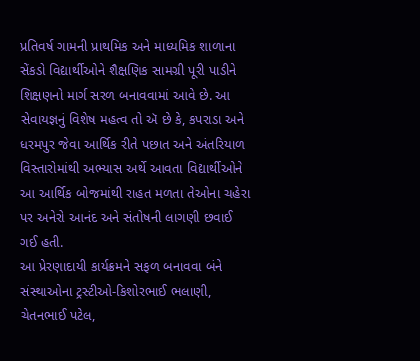પ્રતિવર્ષ ગામની પ્રાથમિક અને માધ્યમિક શાળાના સેંકડો વિદ્યાર્થીઓને શૈક્ષણિક સામગ્રી પૂરી પાડીને શિક્ષણનો માર્ગ સરળ બનાવવામાં આવે છે. આ સેવાયજ્ઞનું વિશેષ મહત્વ તો ઍ છે કે, કપરાડા અને ધરમપુર જેવા આર્થિક રીતે પછાત અને અંતરિયાળ વિસ્તારોમાંથી અભ્યાસ અર્થે આવતા વિદ્યાર્થીઓને આ આર્થિક બોજમાંથી રાહત મળતા તેઓના ચહેરા પર અનેરો આનંદ અને સંતોષની લાગણી છવાઈ ગઈ હતી.
આ પ્રેરણાદાયી કાર્યક્રમને સફળ બનાવવા બંને સંસ્થાઓના ટ્રસ્ટીઓ-કિશોરભાઈ ભલાણી, ચેતનભાઈ પટેલ,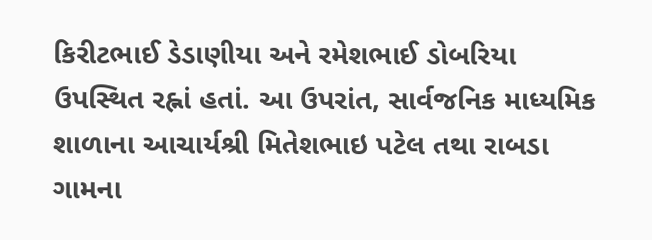કિરીટભાઈ ડેડાણીયા અને રમેશભાઈ ડોબરિયા ઉપસ્થિત રહ્નાં હતાં. આ ઉપરાંત, સાર્વજનિક માધ્યમિક શાળાના આચાર્યશ્રી મિતેશભાઇ પટેલ તથા રાબડા ગામના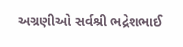અગ્રણીઓ સર્વશ્રી ભદ્રેશભાઈ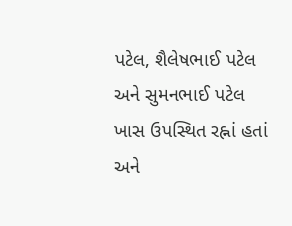પટેલ, શૈલેષભાઈ પટેલ અને સુમનભાઈ પટેલ ખાસ ઉપસ્થિત રહ્નાં હતાં અને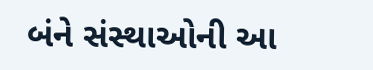બંને સંસ્થાઓની આ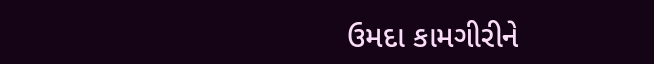ઉમદા કામગીરીને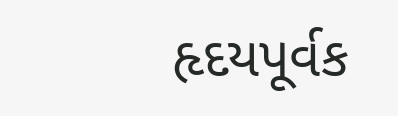હૃદયપૂર્વક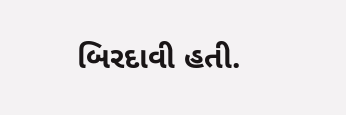બિરદાવી હતી.